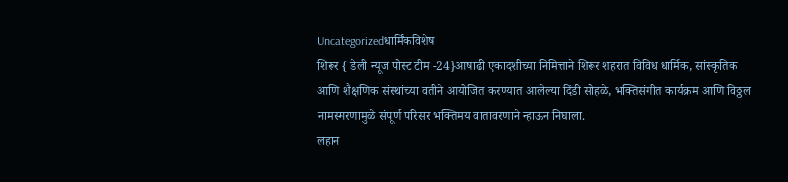Uncategorizedधार्मिंकविशेष
शिरूर { डेली न्यूज पोस्ट टीम -24}आषाढी एकादशीच्या निमित्ताने शिरूर शहरात विविध धार्मिक, सांस्कृतिक आणि शैक्षणिक संस्थांच्या वतीने आयोजित करण्यात आलेल्या दिंडी सोहळे, भक्तिसंगीत कार्यक्रम आणि विठ्ठल नामस्मरणामुळे संपूर्ण परिसर भक्तिमय वातावरणाने न्हाऊन निघाला.
लहान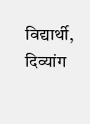विद्यार्थी, दिव्यांग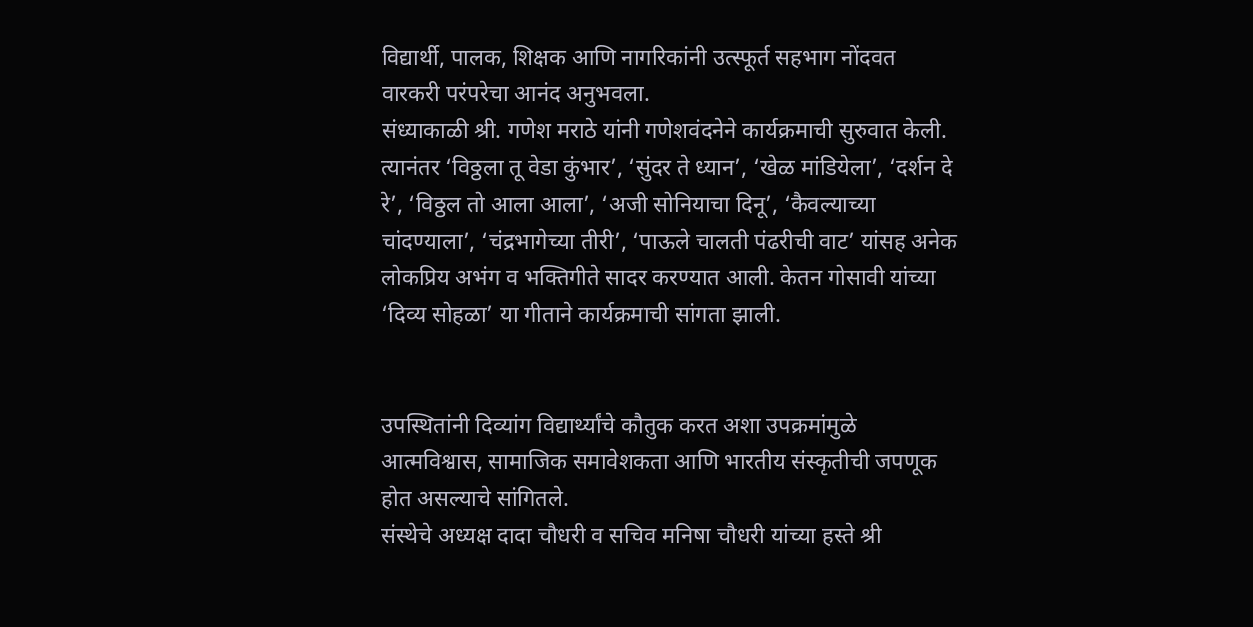विद्यार्थी, पालक, शिक्षक आणि नागरिकांनी उत्स्फूर्त सहभाग नोंदवत वारकरी परंपरेचा आनंद अनुभवला.
संध्याकाळी श्री. गणेश मराठे यांनी गणेशवंदनेने कार्यक्रमाची सुरुवात केली. त्यानंतर ‘विठ्ठला तू वेडा कुंभार’, ‘सुंदर ते ध्यान’, ‘खेळ मांडियेला’, ‘दर्शन दे रे’, ‘विठ्ठल तो आला आला’, ‘अजी सोनियाचा दिनू’, ‘कैवल्याच्या चांदण्याला’, ‘चंद्रभागेच्या तीरी’, ‘पाऊले चालती पंढरीची वाट’ यांसह अनेक लोकप्रिय अभंग व भक्तिगीते सादर करण्यात आली. केतन गोसावी यांच्या ‘दिव्य सोहळा’ या गीताने कार्यक्रमाची सांगता झाली.


उपस्थितांनी दिव्यांग विद्यार्थ्यांचे कौतुक करत अशा उपक्रमांमुळे आत्मविश्वास, सामाजिक समावेशकता आणि भारतीय संस्कृतीची जपणूक होत असल्याचे सांगितले.
संस्थेचे अध्यक्ष दादा चौधरी व सचिव मनिषा चौधरी यांच्या हस्ते श्री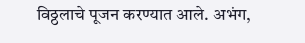विठ्ठलाचे पूजन करण्यात आले. अभंग,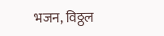भजन, विठ्ठल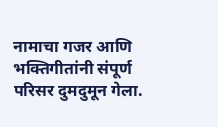नामाचा गजर आणि भक्तिगीतांनी संपूर्ण परिसर दुमदुमून गेला.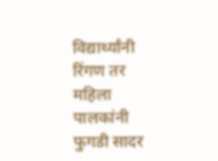विद्यार्थ्यांनी रिंगण तर महिला पालकांनी फुगडी सादर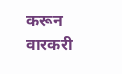करून वारकरी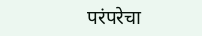परंपरेचा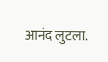आनंद लुटला.